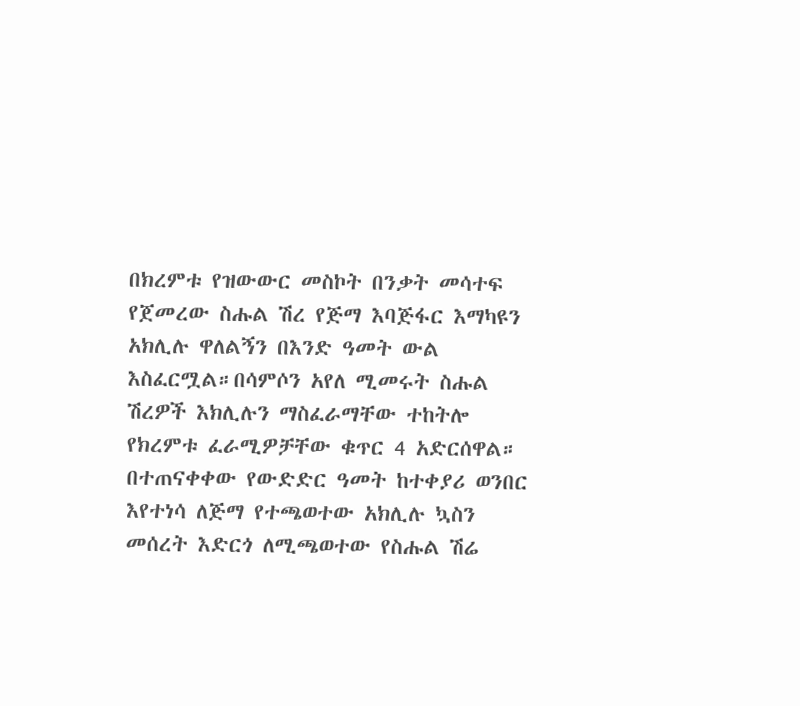በክረምቱ የዝውውር መስኮት በንቃት መሳተፍ የጀመረው ስሑል ሽረ የጅማ እባጅፋር እማካዩን አክሊሉ ዋለልኝን በእንድ ዓመት ውል እስፈርሟል።በሳምሶን አየለ ሚመሩት ስሑል ሽረዎች እክሊሉን ማስፈራማቸው ተከትሎ የክረምቱ ፈራሚዎቻቸው ቁጥር 4 አድርሰዋል።
በተጠናቀቀው የውድድር ዓመት ከተቀያሪ ወንበር እየተነሳ ለጅማ የተጫወተው አክሊሉ ኳስን መሰረት እድርጎ ለሚጫወተው የስሑል ሽሬ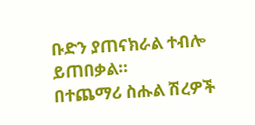ቡድን ያጠናክራል ተብሎ ይጠበቃል።
በተጨማሪ ስሑል ሽረዎች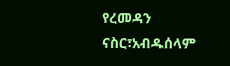የረመዳን ናስር፣አብዱሰላም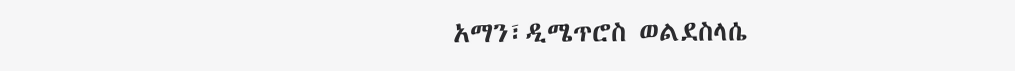አማን፣ዲሜጥሮስ ወልደስላሴ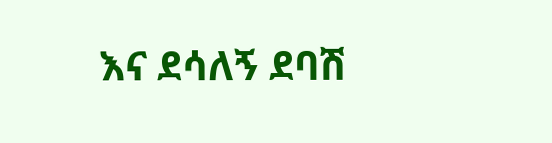እና ደሳለኝ ደባሽ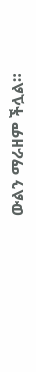ውልን ማራዘም ችሏል።